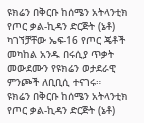ዩክሬን በቅርቡ ከሰሜን አትላንቲክ የጦር ቃል-ኪዳን ድርጅት (ኔቶ) ካገኘቻቸው ኤፍ-16 የጦር ጄቶች መካከል አንዱ በሩሲያ ጥቃት መውደሙን የዩክሬን ወታደራዊ ምንጮች ለቢቢሲ ተናገሩ።
ዩክሬን በቅርቡ ከሰሜን አትላንቲክ የጦር ቃል-ኪዳን ድርጅት (ኔቶ)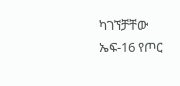ካገኘቻቸው ኤፍ-16 የጦር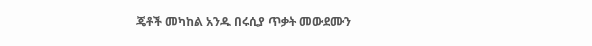ጄቶች መካከል አንዱ በሩሲያ ጥቃት መውደሙን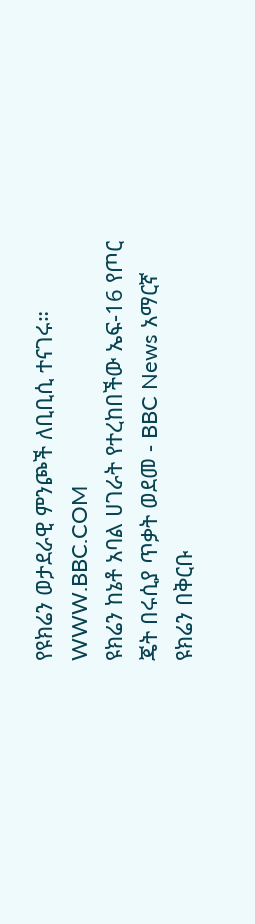የዩክሬን ወታደራዊ ምንጮች ለቢቢሲ ተናገሩ።
WWW.BBC.COM
ዩክሬን ከኔቶ አባል ሀገራት የተረከበችው ኤፍ-16 የጦር ጄት በሩሲያ ጥቃት ወደመ - BBC News አማርኛ
ዩክሬን በቅርቡ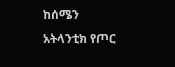ከሰሜን አትላንቲክ የጦር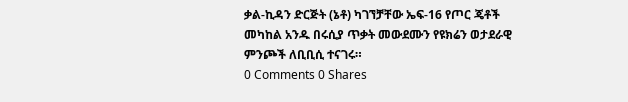ቃል-ኪዳን ድርጅት (ኔቶ) ካገኘቻቸው ኤፍ-16 የጦር ጄቶች መካከል አንዱ በሩሲያ ጥቃት መውደሙን የዩክሬን ወታደራዊ ምንጮች ለቢቢሲ ተናገሩ።
0 Comments 0 Shares